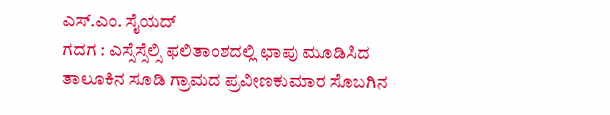ಎಸ್.ಎಂ. ಸೈಯದ್
ಗದಗ : ಎಸ್ಸೆಸ್ಸೆಲ್ಸಿ ಫಲಿತಾಂಶದಲ್ಲಿ ಛಾಪು ಮೂಡಿಸಿದ ತಾಲೂಕಿನ ಸೂಡಿ ಗ್ರಾಮದ ಪ್ರವೀಣಕುಮಾರ ಸೊಬಗಿನ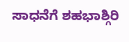ಸಾಧನೆಗೆ ಶಹಭಾಶ್ಗಿರಿ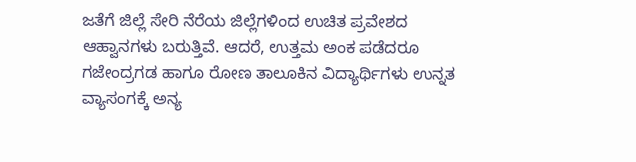ಜತೆಗೆ ಜಿಲ್ಲೆ ಸೇರಿ ನೆರೆಯ ಜಿಲ್ಲೆಗಳಿಂದ ಉಚಿತ ಪ್ರವೇಶದ ಆಹ್ವಾನಗಳು ಬರುತ್ತಿವೆ. ಆದರೆ, ಉತ್ತಮ ಅಂಕ ಪಡೆದರೂ ಗಜೇಂದ್ರಗಡ ಹಾಗೂ ರೋಣ ತಾಲೂಕಿನ ವಿದ್ಯಾರ್ಥಿಗಳು ಉನ್ನತ ವ್ಯಾಸಂಗಕ್ಕೆ ಅನ್ಯ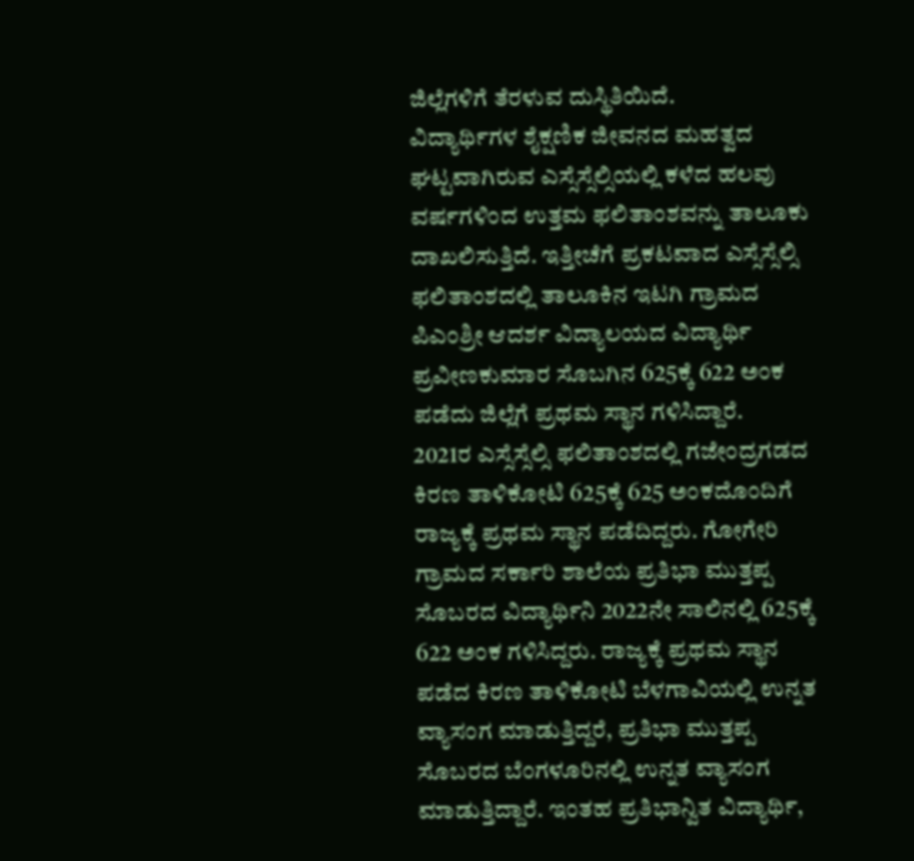ಜಿಲ್ಲೆಗಳಿಗೆ ತೆರಳುವ ದುಸ್ಥಿತಿಯಿದೆ.
ವಿದ್ಯಾರ್ಥಿಗಳ ಶೈಕ್ಷಣಿಕ ಜೀವನದ ಮಹತ್ವದ ಘಟ್ಟವಾಗಿರುವ ಎಸ್ಸೆಸ್ಸೆಲ್ಸಿಯಲ್ಲಿ ಕಳೆದ ಹಲವು ವರ್ಷಗಳಿಂದ ಉತ್ತಮ ಫಲಿತಾಂಶವನ್ನು ತಾಲೂಕು ದಾಖಲಿಸುತ್ತಿದೆ. ಇತ್ತೀಚೆಗೆ ಪ್ರಕಟವಾದ ಎಸ್ಸೆಸ್ಸೆಲ್ಸಿ ಫಲಿತಾಂಶದಲ್ಲಿ ತಾಲೂಕಿನ ಇಟಗಿ ಗ್ರಾಮದ ಪಿಎಂಶ್ರೀ ಆದರ್ಶ ವಿದ್ಯಾಲಯದ ವಿದ್ಯಾರ್ಥಿ ಪ್ರವೀಣಕುಮಾರ ಸೊಬಗಿನ 625ಕ್ಕೆ 622 ಅಂಕ ಪಡೆದು ಜಿಲ್ಲೆಗೆ ಪ್ರಥಮ ಸ್ಥಾನ ಗಳಿಸಿದ್ದಾರೆ.
2021ರ ಎಸ್ಸೆಸ್ಸೆಲ್ಸಿ ಫಲಿತಾಂಶದಲ್ಲಿ ಗಜೇಂದ್ರಗಡದ ಕಿರಣ ತಾಳಿಕೋಟಿ 625ಕ್ಕೆ 625 ಅಂಕದೊಂದಿಗೆ ರಾಜ್ಯಕ್ಕೆ ಪ್ರಥಮ ಸ್ಥಾನ ಪಡೆದಿದ್ದರು. ಗೋಗೇರಿ ಗ್ರಾಮದ ಸರ್ಕಾರಿ ಶಾಲೆಯ ಪ್ರತಿಭಾ ಮುತ್ತಪ್ಪ ಸೊಬರದ ವಿದ್ಯಾರ್ಥಿನಿ 2022ನೇ ಸಾಲಿನಲ್ಲಿ 625ಕ್ಕೆ 622 ಅಂಕ ಗಳಿಸಿದ್ದರು. ರಾಜ್ಯಕ್ಕೆ ಪ್ರಥಮ ಸ್ಥಾನ ಪಡೆದ ಕಿರಣ ತಾಳಿಕೋಟಿ ಬೆಳಗಾವಿಯಲ್ಲಿ ಉನ್ನತ ವ್ಯಾಸಂಗ ಮಾಡುತ್ತಿದ್ದರೆ, ಪ್ರತಿಭಾ ಮುತ್ತಪ್ಪ ಸೊಬರದ ಬೆಂಗಳೂರಿನಲ್ಲಿ ಉನ್ನತ ವ್ಯಾಸಂಗ ಮಾಡುತ್ತಿದ್ದಾರೆ. ಇಂತಹ ಪ್ರತಿಭಾನ್ವಿತ ವಿದ್ಯಾರ್ಥಿ,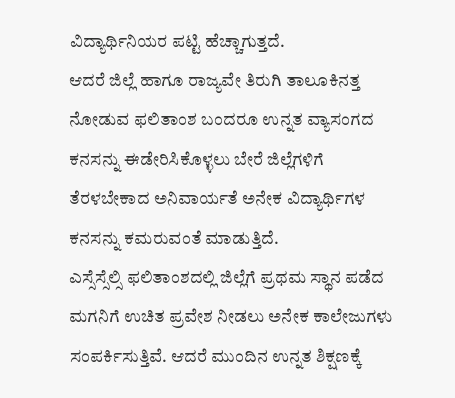ವಿದ್ಯಾರ್ಥಿನಿಯರ ಪಟ್ಟಿ ಹೆಚ್ಚಾಗುತ್ತದೆ.
ಆದರೆ ಜಿಲ್ಲೆ ಹಾಗೂ ರಾಜ್ಯವೇ ತಿರುಗಿ ತಾಲೂಕಿನತ್ತ ನೋಡುವ ಫಲಿತಾಂಶ ಬಂದರೂ ಉನ್ನತ ವ್ಯಾಸಂಗದ ಕನಸನ್ನು ಈಡೇರಿಸಿಕೊಳ್ಳಲು ಬೇರೆ ಜಿಲ್ಲೆಗಳಿಗೆ ತೆರಳಬೇಕಾದ ಅನಿವಾರ್ಯತೆ ಅನೇಕ ವಿದ್ಯಾರ್ಥಿಗಳ ಕನಸನ್ನು ಕಮರುವಂತೆ ಮಾಡುತ್ತಿದೆ.
ಎಸ್ಸೆಸ್ಸೆಲ್ಸಿ ಫಲಿತಾಂಶದಲ್ಲಿ ಜಿಲ್ಲೆಗೆ ಪ್ರಥಮ ಸ್ಥಾನ ಪಡೆದ ಮಗನಿಗೆ ಉಚಿತ ಪ್ರವೇಶ ನೀಡಲು ಅನೇಕ ಕಾಲೇಜುಗಳು ಸಂಪರ್ಕಿಸುತ್ತಿವೆ. ಆದರೆ ಮುಂದಿನ ಉನ್ನತ ಶಿಕ್ಷಣಕ್ಕೆ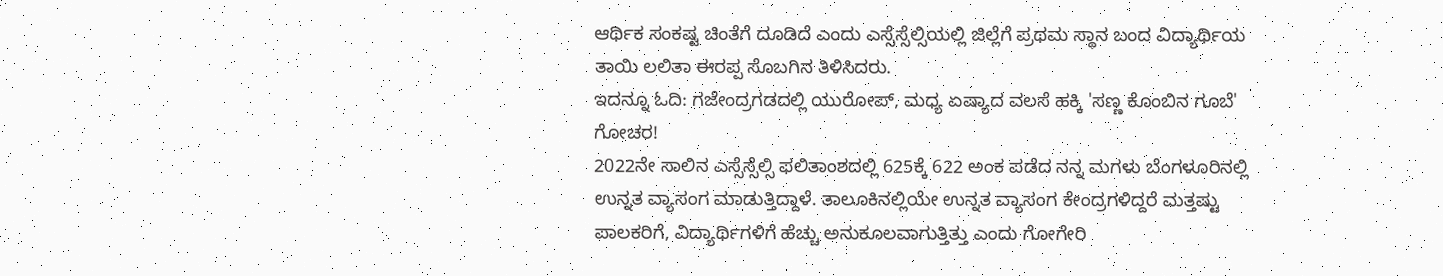ಆರ್ಥಿಕ ಸಂಕಷ್ಟ ಚಿಂತೆಗೆ ದೂಡಿದೆ ಎಂದು ಎಸ್ಸೆಸ್ಸೆಲ್ಸಿಯಲ್ಲಿ ಜಿಲ್ಲೆಗೆ ಪ್ರಥಮ ಸ್ಥಾನ ಬಂದ ವಿದ್ಯಾರ್ಥಿಯ ತಾಯಿ ಲಲಿತಾ ಈರಪ್ಪ ಸೊಬಗಿನ ತಿಳಿಸಿದರು.
ಇದನ್ನೂ ಓದಿ: ಗಜೇಂದ್ರಗಡದಲ್ಲಿ ಯುರೋಪ್, ಮಧ್ಯ ಏಷ್ಯಾದ ವಲಸೆ ಹಕ್ಕಿ 'ಸಣ್ಣ ಕೊಂಬಿನ ಗೂಬೆ' ಗೋಚರ!
2022ನೇ ಸಾಲಿನ ಎಸ್ಸೆಸ್ಸೆಲ್ಸಿ ಫಲಿತಾಂಶದಲ್ಲಿ 625ಕ್ಕೆ 622 ಅಂಕ ಪಡೆದ ನನ್ನ ಮಗಳು ಬೆಂಗಳೂರಿನಲ್ಲಿ ಉನ್ನತ ವ್ಯಾಸಂಗ ಮಾಡುತ್ತಿದ್ದಾಳೆ. ತಾಲೂಕಿನಲ್ಲಿಯೇ ಉನ್ನತ ವ್ಯಾಸಂಗ ಕೇಂದ್ರಗಳಿದ್ದರೆ ಮತ್ತಷ್ಟು ಪಾಲಕರಿಗೆ, ವಿದ್ಯಾರ್ಥಿಗಳಿಗೆ ಹೆಚ್ಚು ಅನುಕೂಲವಾಗುತ್ತಿತ್ತು ಎಂದು ಗೋಗೇರಿ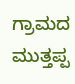ಗ್ರಾಮದ ಮುತ್ತಪ್ಪ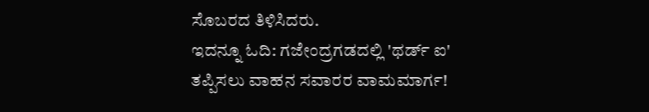ಸೊಬರದ ತಿಳಿಸಿದರು.
ಇದನ್ನೂ ಓದಿ: ಗಜೇಂದ್ರಗಡದಲ್ಲಿ 'ಥರ್ಡ್ ಐ' ತಪ್ಪಿಸಲು ವಾಹನ ಸವಾರರ ವಾಮಮಾರ್ಗ!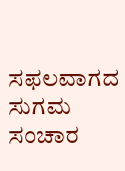ಸಫಲವಾಗದ ಸುಗಮ ಸಂಚಾರ